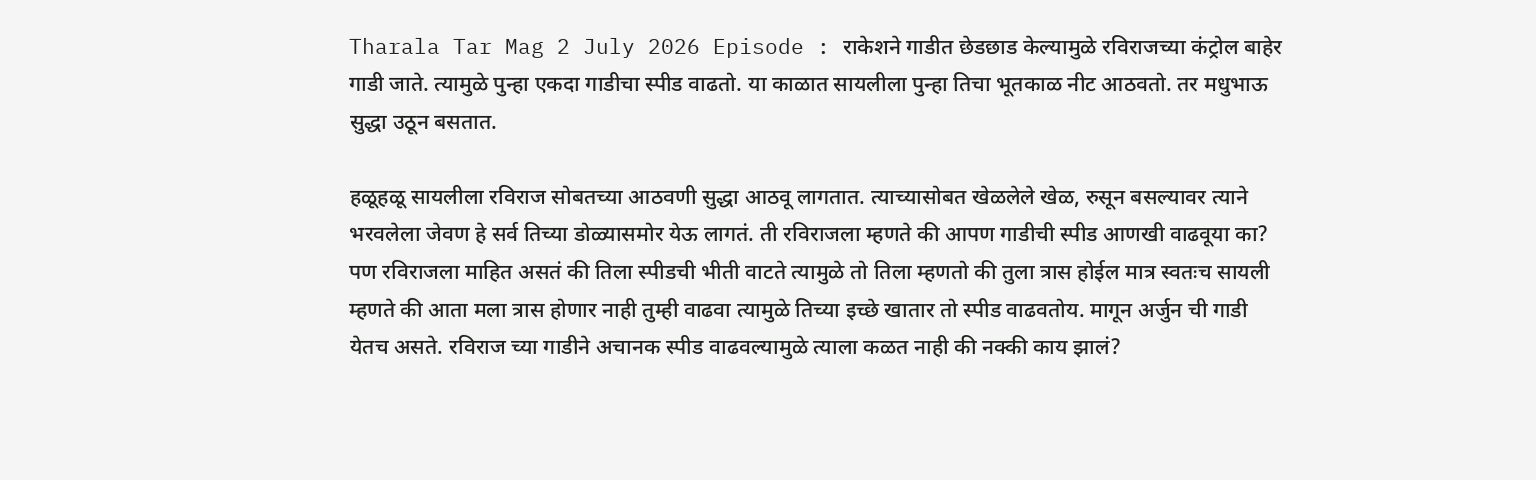Tharala Tar Mag 2 July 2026 Episode : राकेशने गाडीत छेडछाड केल्यामुळे रविराजच्या कंट्रोल बाहेर गाडी जाते. त्यामुळे पुन्हा एकदा गाडीचा स्पीड वाढतो. या काळात सायलीला पुन्हा तिचा भूतकाळ नीट आठवतो. तर मधुभाऊ सुद्धा उठून बसतात.

हळूहळू सायलीला रविराज सोबतच्या आठवणी सुद्धा आठवू लागतात. त्याच्यासोबत खेळलेले खेळ, रुसून बसल्यावर त्याने भरवलेला जेवण हे सर्व तिच्या डोळ्यासमोर येऊ लागतं. ती रविराजला म्हणते की आपण गाडीची स्पीड आणखी वाढवूया का? पण रविराजला माहित असतं की तिला स्पीडची भीती वाटते त्यामुळे तो तिला म्हणतो की तुला त्रास होईल मात्र स्वतःच सायली म्हणते की आता मला त्रास होणार नाही तुम्ही वाढवा त्यामुळे तिच्या इच्छे खातार तो स्पीड वाढवतोय. मागून अर्जुन ची गाडी येतच असते. रविराज च्या गाडीने अचानक स्पीड वाढवल्यामुळे त्याला कळत नाही की नक्की काय झालं?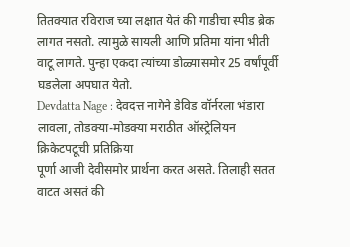तितक्यात रविराज च्या लक्षात येतं की गाडीचा स्पीड ब्रेक लागत नसतो. त्यामुळे सायली आणि प्रतिमा यांना भीती वाटू लागते. पुन्हा एकदा त्यांच्या डोळ्यासमोर 25 वर्षांपूर्वी घडलेला अपघात येतो.
Devdatta Nage : देवदत्त नागेने डेविड वॉर्नरला भंडारा लावला, तोडक्या-मोडक्या मराठीत ऑस्ट्रेलियन क्रिकेटपटूची प्रतिक्रिया
पूर्णा आजी देवीसमोर प्रार्थना करत असते. तिलाही सतत वाटत असतं की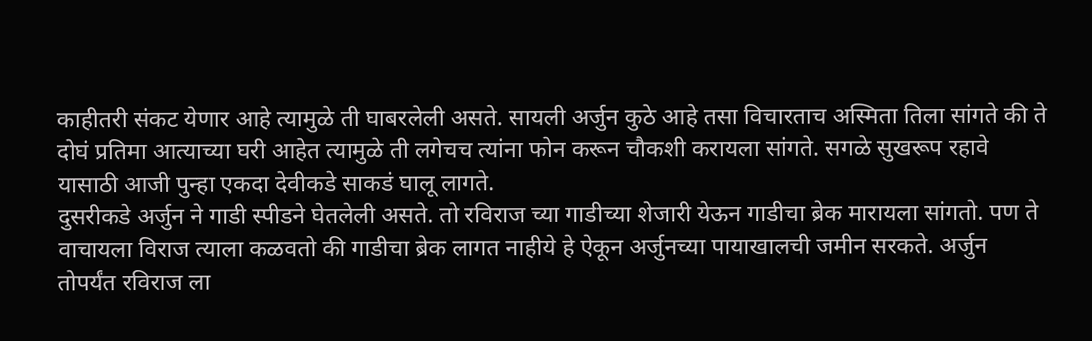काहीतरी संकट येणार आहे त्यामुळे ती घाबरलेली असते. सायली अर्जुन कुठे आहे तसा विचारताच अस्मिता तिला सांगते की ते दोघं प्रतिमा आत्याच्या घरी आहेत त्यामुळे ती लगेचच त्यांना फोन करून चौकशी करायला सांगते. सगळे सुखरूप रहावे यासाठी आजी पुन्हा एकदा देवीकडे साकडं घालू लागते.
दुसरीकडे अर्जुन ने गाडी स्पीडने घेतलेली असते. तो रविराज च्या गाडीच्या शेजारी येऊन गाडीचा ब्रेक मारायला सांगतो. पण ते वाचायला विराज त्याला कळवतो की गाडीचा ब्रेक लागत नाहीये हे ऐकून अर्जुनच्या पायाखालची जमीन सरकते. अर्जुन तोपर्यंत रविराज ला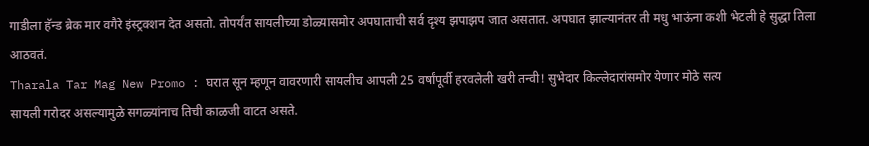गाडीला हॅन्ड ब्रेक मार वगैरे इंस्ट्रक्शन देत असतो. तोपर्यंत सायलीच्या डोळ्यासमोर अपघाताची सर्व दृश्य झपाझप जात असतात. अपघात झाल्यानंतर ती मधु भाऊंना कशी भेटली हे सुद्धा तिला आठवतं.
Tharala Tar Mag New Promo : घरात सून म्हणून वावरणारी सायलीच आपली 25 वर्षांपूर्वी हरवलेली खरी तन्वी! सुभेदार किल्लेदारांसमोर येणार मोठे सत्य
सायली गरोदर असल्यामुळे सगळ्यांनाच तिची काळजी वाटत असते.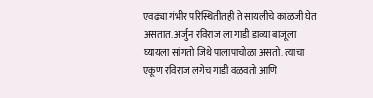एवढ्या गंभीर परिस्थितीतही ते सायलीचे काळजी घेत असतात. अर्जुन रविराज ला गाडी डाव्या बाजूला घ्यायला सांगतो जिथे पालापाचोळा असतो. त्याचा एकूण रविराज लगेच गाडी वळवतो आणि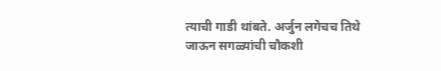त्याची गाडी थांबते. अर्जुन लगेचच तिथे जाऊन सगळ्यांची चौकशी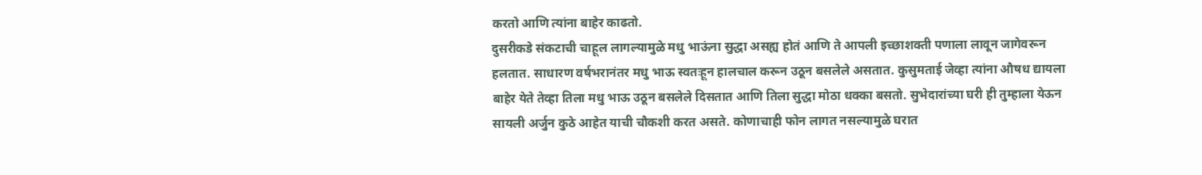करतो आणि त्यांना बाहेर काढतो.
दुसरीकडे संकटाची चाहूल लागल्यामुळे मधु भाऊंना सुद्धा असह्य होतं आणि ते आपली इच्छाशक्ती पणाला लावून जागेवरून हलतात. साधारण वर्षभरानंतर मधु भाऊ स्वतःहून हालचाल करून उठून बसलेले असतात. कुसुमताई जेव्हा त्यांना औषध द्यायला बाहेर येते तेव्हा तिला मधु भाऊ उठून बसलेले दिसतात आणि तिला सुद्धा मोठा धक्का बसतो. सुभेदारांच्या घरी ही तुम्हाला येऊन सायली अर्जुन कुठे आहेत याची चौकशी करत असते. कोणाचाही फोन लागत नसल्यामुळे घरात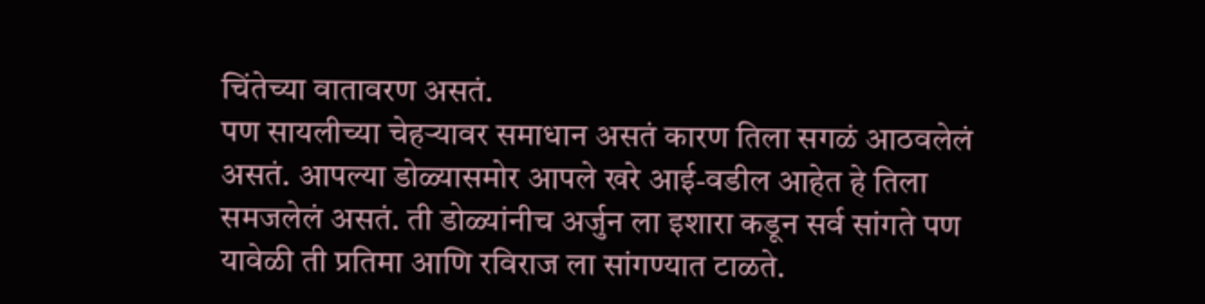चिंतेच्या वातावरण असतं.
पण सायलीच्या चेहऱ्यावर समाधान असतं कारण तिला सगळं आठवलेलं असतं. आपल्या डोळ्यासमोर आपले खरे आई-वडील आहेत हे तिला समजलेलं असतं. ती डोळ्यांनीच अर्जुन ला इशारा कडून सर्व सांगते पण यावेळी ती प्रतिमा आणि रविराज ला सांगण्यात टाळते.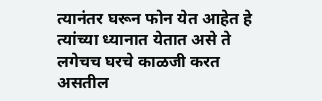त्यानंतर घरून फोन येत आहेत हे त्यांच्या ध्यानात येतात असे ते लगेचच घरचे काळजी करत असतील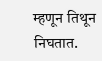म्हणून तिथून निघतात.